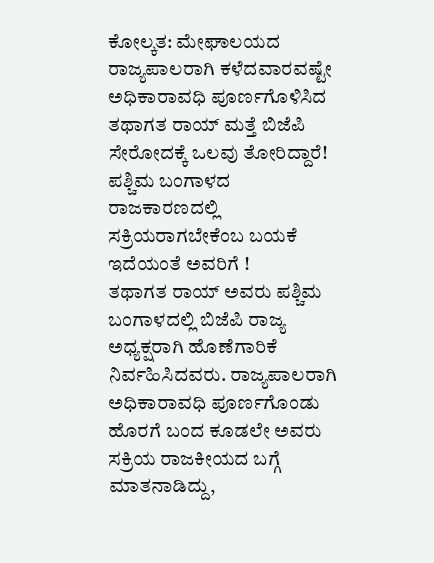ಕೋಲ್ಕತ: ಮೇಘಾಲಯದ ರಾಜ್ಯಪಾಲರಾಗಿ ಕಳೆದವಾರವಷ್ಟೇ ಅಧಿಕಾರಾವಧಿ ಪೂರ್ಣಗೊಳಿಸಿದ ತಥಾಗತ ರಾಯ್ ಮತ್ತೆ ಬಿಜೆಪಿ ಸೇರೋದಕ್ಕೆ ಒಲವು ತೋರಿದ್ದಾರೆ! ಪಶ್ಚಿಮ ಬಂಗಾಳದ ರಾಜಕಾರಣದಲ್ಲಿ ಸಕ್ರಿಯರಾಗಬೇಕೆಂಬ ಬಯಕೆ ಇದೆಯಂತೆ ಅವರಿಗೆ !
ತಥಾಗತ ರಾಯ್ ಅವರು ಪಶ್ಚಿಮ ಬಂಗಾಳದಲ್ಲಿ ಬಿಜೆಪಿ ರಾಜ್ಯ ಅಧ್ಯಕ್ಷರಾಗಿ ಹೊಣೆಗಾರಿಕೆ ನಿರ್ವಹಿಸಿದವರು. ರಾಜ್ಯಪಾಲರಾಗಿ ಅಧಿಕಾರಾವಧಿ ಪೂರ್ಣಗೊಂಡು ಹೊರಗೆ ಬಂದ ಕೂಡಲೇ ಅವರು ಸಕ್ರಿಯ ರಾಜಕೀಯದ ಬಗ್ಗೆ ಮಾತನಾಡಿದ್ದು,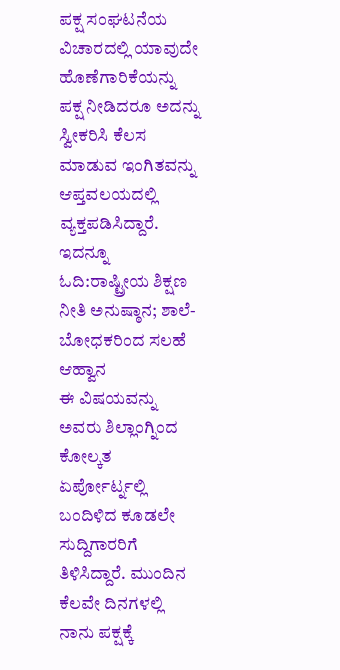ಪಕ್ಷ ಸಂಘಟನೆಯ ವಿಚಾರದಲ್ಲಿ ಯಾವುದೇ ಹೊಣೆಗಾರಿಕೆಯನ್ನು ಪಕ್ಷ ನೀಡಿದರೂ ಅದನ್ನು ಸ್ವೀಕರಿಸಿ ಕೆಲಸ ಮಾಡುವ ಇಂಗಿತವನ್ನು ಆಪ್ತವಲಯದಲ್ಲಿ ವ್ಯಕ್ತಪಡಿಸಿದ್ದಾರೆ.
ಇದನ್ನೂ ಓದಿ:ರಾಷ್ಟ್ರೀಯ ಶಿಕ್ಷಣ ನೀತಿ ಅನುಷ್ಠಾನ; ಶಾಲೆ- ಬೋಧಕರಿಂದ ಸಲಹೆ ಆಹ್ವಾನ
ಈ ವಿಷಯವನ್ನು ಅವರು ಶಿಲ್ಲಾಂಗ್ನಿಂದ ಕೋಲ್ಕತ ಏರ್ಪೋರ್ಟ್ನಲ್ಲಿ ಬಂದಿಳಿದ ಕೂಡಲೇ ಸುದ್ದಿಗಾರರಿಗೆ ತಿಳಿಸಿದ್ದಾರೆ. ಮುಂದಿನ ಕೆಲವೇ ದಿನಗಳಲ್ಲಿ ನಾನು ಪಕ್ಷಕ್ಕೆ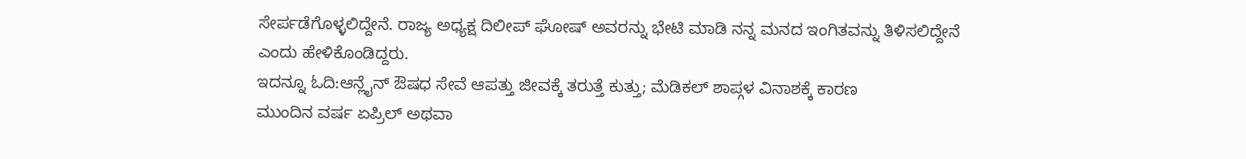ಸೇರ್ಪಡೆಗೊಳ್ಳಲಿದ್ದೇನೆ. ರಾಜ್ಯ ಅಧ್ಯಕ್ಷ ದಿಲೀಪ್ ಘೋಷ್ ಅವರನ್ನು ಭೇಟಿ ಮಾಡಿ ನನ್ನ ಮನದ ಇಂಗಿತವನ್ನು ತಿಳಿಸಲಿದ್ದೇನೆ ಎಂದು ಹೇಳಿಕೊಂಡಿದ್ದರು.
ಇದನ್ನೂ ಓದಿ:ಆನ್ಲೈನ್ ಔಷಧ ಸೇವೆ ಆಪತ್ತು ಜೀವಕ್ಕೆ ತರುತ್ತೆ ಕುತ್ತು; ಮೆಡಿಕಲ್ ಶಾಪ್ಗಳ ವಿನಾಶಕ್ಕೆ ಕಾರಣ
ಮುಂದಿನ ವರ್ಷ ಏಪ್ರಿಲ್ ಅಥವಾ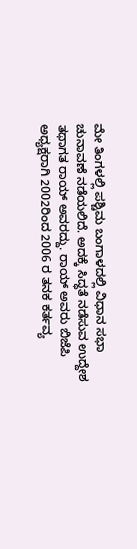ಮೇ ತಿಂಗಳಲ್ಲಿ ಪಶ್ಚಿಮ ಬಂಗಾಳದಲ್ಲಿ ವಿಧಾನ ಸಭಾ ಚುನಾವಣೆ ನಡೆಯಲಿದೆ. ಅದಕ್ಕೆ ಸಿದ್ಧತೆ ನಡೆಸುವ ಉದ್ದೇಶ ತಥಾಗತ ರಾಯ್ ಅವರದ್ದು. ರಾಯ್ ಅವರು ಬಿಜೆಪಿ ಅಧ್ಯಕ್ಷರಾಗಿ 2002ರಿಂದ 2006 ರ ತನಕ ಕರ್ತವ್ಯ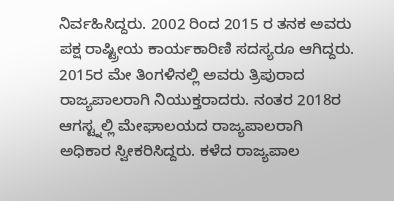ನಿರ್ವಹಿಸಿದ್ದರು. 2002 ರಿಂದ 2015 ರ ತನಕ ಅವರು ಪಕ್ಷ ರಾಷ್ಟ್ರೀಯ ಕಾರ್ಯಕಾರಿಣಿ ಸದಸ್ಯರೂ ಆಗಿದ್ದರು. 2015ರ ಮೇ ತಿಂಗಳಿನಲ್ಲಿ ಅವರು ತ್ರಿಪುರಾದ ರಾಜ್ಯಪಾಲರಾಗಿ ನಿಯುಕ್ತರಾದರು. ನಂತರ 2018ರ ಆಗಸ್ಟ್ನಲ್ಲಿ ಮೇಘಾಲಯದ ರಾಜ್ಯಪಾಲರಾಗಿ ಅಧಿಕಾರ ಸ್ವೀಕರಿಸಿದ್ದರು. ಕಳೆದ ರಾಜ್ಯಪಾಲ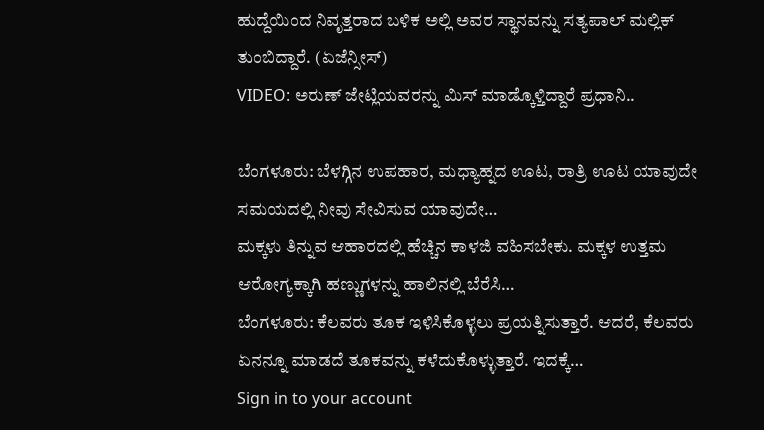ಹುದ್ದೆಯಿಂದ ನಿವೃತ್ತರಾದ ಬಳಿಕ ಅಲ್ಲಿ ಅವರ ಸ್ಥಾನವನ್ನು ಸತ್ಯಪಾಲ್ ಮಲ್ಲಿಕ್ ತುಂಬಿದ್ದಾರೆ. (ಏಜೆನ್ಸೀಸ್)
VIDEO: ಅರುಣ್ ಜೇಟ್ಲಿಯವರನ್ನು ಮಿಸ್ ಮಾಡ್ಕೊಳ್ತಿದ್ದಾರೆ ಪ್ರಧಾನಿ..

ಬೆಂಗಳೂರು: ಬೆಳಗ್ಗಿನ ಉಪಹಾರ, ಮಧ್ಯಾಹ್ನದ ಊಟ, ರಾತ್ರಿ ಊಟ ಯಾವುದೇ ಸಮಯದಲ್ಲಿ ನೀವು ಸೇವಿಸುವ ಯಾವುದೇ…
ಮಕ್ಕಳು ತಿನ್ನುವ ಆಹಾರದಲ್ಲಿ ಹೆಚ್ಚಿನ ಕಾಳಜಿ ವಹಿಸಬೇಕು. ಮಕ್ಕಳ ಉತ್ತಮ ಆರೋಗ್ಯಕ್ಕಾಗಿ ಹಣ್ಣುಗಳನ್ನು ಹಾಲಿನಲ್ಲಿ ಬೆರೆಸಿ…
ಬೆಂಗಳೂರು: ಕೆಲವರು ತೂಕ ಇಳಿಸಿಕೊಳ್ಳಲು ಪ್ರಯತ್ನಿಸುತ್ತಾರೆ. ಆದರೆ, ಕೆಲವರು ಏನನ್ನೂ ಮಾಡದೆ ತೂಕವನ್ನು ಕಳೆದುಕೊಳ್ಳುತ್ತಾರೆ. ಇದಕ್ಕೆ…
Sign in to your account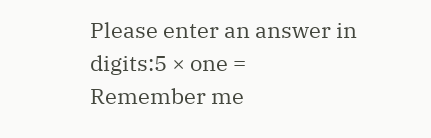Please enter an answer in digits:5 × one =
Remember me